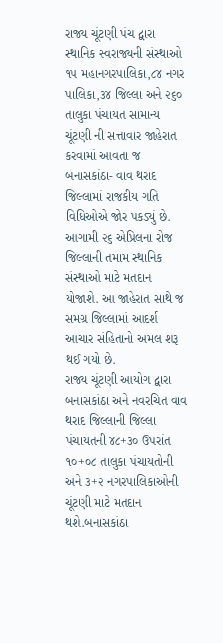રાજ્ય ચૂંટણી પંચ દ્વારા સ્થાનિક સ્વરાજ્યની સંસ્થાઓ ૧૫ મહાનગરપાલિકા,૮૪ નગર પાલિકા,૩૪ જિલ્લા અને ૨૬૦ તાલુકા પંચાયત સામાન્ય ચૂંટણી ની સત્તાવાર જાહેરાત કરવામાં આવતા જ બનાસકાંઠા- વાવ થરાદ જિલ્લામાં રાજકીય ગતિ વિધિઓએ જોર પકડ્યું છે. આગામી ૨૬ એપ્રિલના રોજ જિલ્લાની તમામ સ્થાનિક સંસ્થાઓ માટે મતદાન યોજાશે. આ જાહેરાત સાથે જ સમગ્ર જિલ્લામાં આદર્શ આચાર સંહિતાનો અમલ શરૂ થઈ ગયો છે.
રાજ્ય ચૂંટણી આયોગ દ્વારા બનાસકાંઠા અને નવરચિત વાવ થરાદ જિલ્લાની જિલ્લા પંચાયતની ૪૮+૩૦ ઉપરાંત ૧૦+૦૮ તાલુકા પંચાયતોની અને ૩+૨ નગરપાલિકાઓની ચૂંટણી માટે મતદાન થશે.બનાસકાંઠા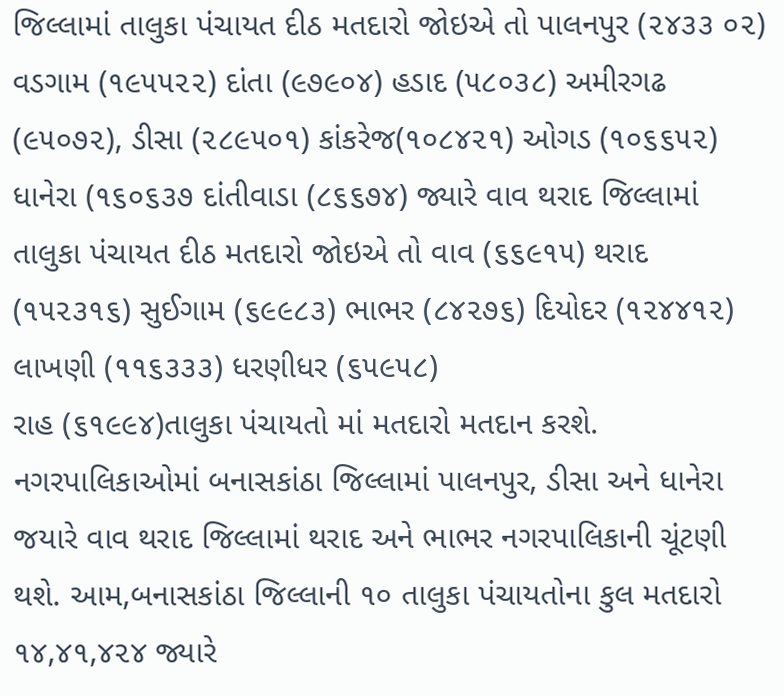જિલ્લામાં તાલુકા પંચાયત દીઠ મતદારો જોઇએ તો પાલનપુર (૨૪૩૩ ૦૨) વડગામ (૧૯૫૫૨૨) દાંતા (૯૭૯૦૪) હડાદ (૫૮૦૩૮) અમીરગઢ (૯૫૦૭૨), ડીસા (૨૮૯૫૦૧) કાંકરેજ(૧૦૮૪૨૧) ઓગડ (૧૦૬૬૫૨) ધાનેરા (૧૬૦૬૩૭ દાંતીવાડા (૮૬૬૭૪) જ્યારે વાવ થરાદ જિલ્લામાં તાલુકા પંચાયત દીઠ મતદારો જોઇએ તો વાવ (૬૬૯૧૫) થરાદ (૧૫૨૩૧૬) સુઈગામ (૬૯૯૮૩) ભાભર (૮૪૨૭૬) દિયોદર (૧૨૪૪૧૨) લાખણી (૧૧૬૩૩૩) ધરણીધર (૬૫૯૫૮)
રાહ (૬૧૯૯૪)તાલુકા પંચાયતો માં મતદારો મતદાન કરશે. નગરપાલિકાઓમાં બનાસકાંઠા જિલ્લામાં પાલનપુર, ડીસા અને ધાનેરા જયારે વાવ થરાદ જિલ્લામાં થરાદ અને ભાભર નગરપાલિકાની ચૂંટણી થશે. આમ,બનાસકાંઠા જિલ્લાની ૧૦ તાલુકા પંચાયતોના કુલ મતદારો ૧૪,૪૧,૪૨૪ જ્યારે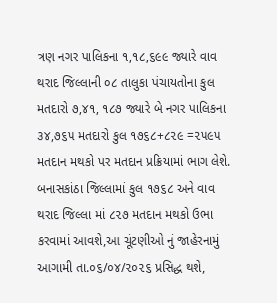ત્રણ નગર પાલિકના ૧,૧૮,૬૯૯ જ્યારે વાવ થરાદ જિલ્લાની ૦૮ તાલુકા પંચાયતોના કુલ મતદારો ૭,૪૧, ૧૮૭ જ્યારે બે નગર પાલિકના ૩૪,૭૬૫ મતદારો કુલ ૧૭૬૮+૮૨૯ =૨૫૯૫ મતદાન મથકો પર મતદાન પ્રક્રિયામાં ભાગ લેશે.
બનાસકાંઠા જિલ્લામાં કુલ ૧૭૬૮ અને વાવ થરાદ જિલ્લા માં ૮૨૭ મતદાન મથકો ઉભા કરવામાં આવશે,આ ચૂંટણીઓ નું જાહેરનામું આગામી તા.૦૬/૦૪/૨૦૨૬ પ્રસિદ્ધ થશે,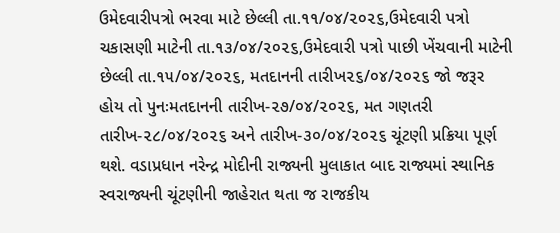ઉમેદવારીપત્રો ભરવા માટે છેલ્લી તા.૧૧/૦૪/૨૦૨૬,ઉમેદવારી પત્રો ચકાસણી માટેની તા.૧૩/૦૪/૨૦૨૬,ઉમેદવારી પત્રો પાછી ખેંચવાની માટેની છેલ્લી તા.૧૫/૦૪/૨૦૨૬, મતદાનની તારીખ૨૬/૦૪/૨૦૨૬ જો જરૂર હોય તો પુનઃમતદાનની તારીખ-૨૭/૦૪/૨૦૨૬, મત ગણતરી તારીખ-૨૮/૦૪/૨૦૨૬ અને તારીખ-૩૦/૦૪/૨૦૨૬ ચૂંટણી પ્રક્રિયા પૂર્ણ થશે. વડાપ્રધાન નરેન્દ્ર મોદીની રાજ્યની મુલાકાત બાદ રાજ્યમાં સ્થાનિક સ્વરાજ્યની ચૂંટણીની જાહેરાત થતા જ રાજકીય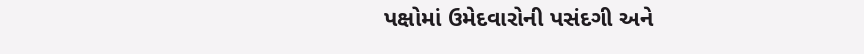પક્ષોમાં ઉમેદવારોની પસંદગી અને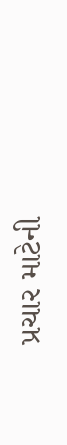પ્રચાર માટેની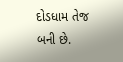દોડધામ તેજ બની છે.